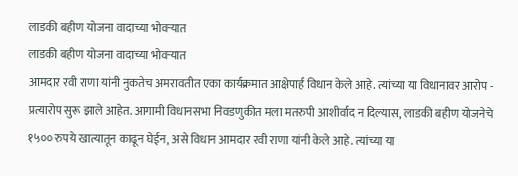लाडकी बहीण योजना वादाच्या भोवऱ्यात
लाडकी बहीण योजना वादाच्या भोवऱ्यात
आमदार रवी राणा यांनी नुकतेच अमरावतीत एका कार्यक्रमात आक्षेपार्ह विधान केले आहे. त्यांच्या या विधानावर आरोप - प्रत्यारोप सुरू झाले आहेत. आगामी विधानसभा निवडणुकीत मला मतरुपी आशीर्वाद न दिल्यास, लाडकी बहीण योजनेचे १५०० रुपये खात्यातून काढून घेईन, असे विधान आमदार रवी राणा यांनी केले आहे. त्यांच्या या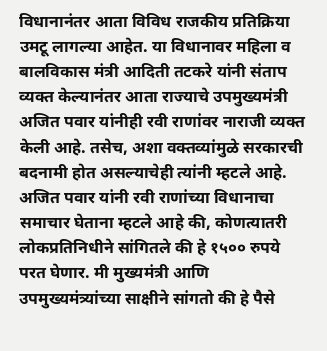विधानानंतर आता विविध राजकीय प्रतिक्रिया उमटू लागल्या आहेत. या विधानावर महिला व बालविकास मंत्री आदिती तटकरे यांनी संताप व्यक्त केल्यानंतर आता राज्याचे उपमुख्यमंत्री अजित पवार यांनीही रवी राणांवर नाराजी व्यक्त केली आहे. तसेच, अशा वक्तव्यांमुळे सरकारची बदनामी होत असल्याचेही त्यांनी म्हटले आहे.
अजित पवार यांनी रवी राणांच्या विधानाचा समाचार घेताना म्हटले आहे की, कोणत्यातरी लोकप्रतिनिधीने सांगितले की हे १५०० रुपये परत घेणार. मी मुख्यमंत्री आणि उपमुख्यमंत्र्यांच्या साक्षीने सांगतो की हे पैसे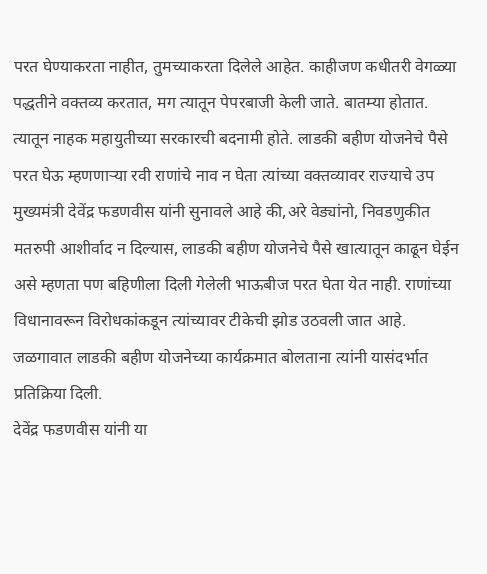परत घेण्याकरता नाहीत, तुमच्याकरता दिलेले आहेत. काहीजण कधीतरी वेगळ्या पद्धतीने वक्तव्य करतात, मग त्यातून पेपरबाजी केली जाते. बातम्या होतात. त्यातून नाहक महायुतीच्या सरकारची बदनामी होते. लाडकी बहीण योजनेचे पैसे परत घेऊ म्हणणाऱ्या रवी राणांचे नाव न घेता त्यांच्या वक्तव्यावर राज्याचे उप मुख्यमंत्री देवेंद्र फडणवीस यांनी सुनावले आहे की,अरे वेड्यांनो, निवडणुकीत मतरुपी आशीर्वाद न दिल्यास, लाडकी बहीण योजनेचे पैसे खात्यातून काढून घेईन असे म्हणता पण बहिणीला दिली गेलेली भाऊबीज परत घेता येत नाही. राणांच्या विधानावरून विरोधकांकडून त्यांच्यावर टीकेची झोड उठवली जात आहे. जळगावात लाडकी बहीण योजनेच्या कार्यक्रमात बोलताना त्यांनी यासंदर्भात प्रतिक्रिया दिली.
देवेंद्र फडणवीस यांनी या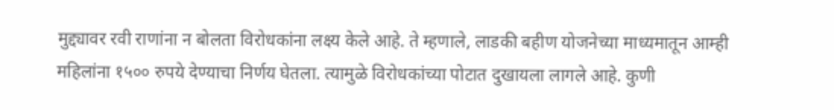मुद्द्यावर रवी राणांना न बोलता विरोधकांना लक्ष्य केले आहे. ते म्हणाले, लाडकी बहीण योजनेच्या माध्यमातून आम्ही महिलांना १५०० रुपये देण्याचा निर्णय घेतला. त्यामुळे विरोधकांच्या पोटात दुखायला लागले आहे. कुणी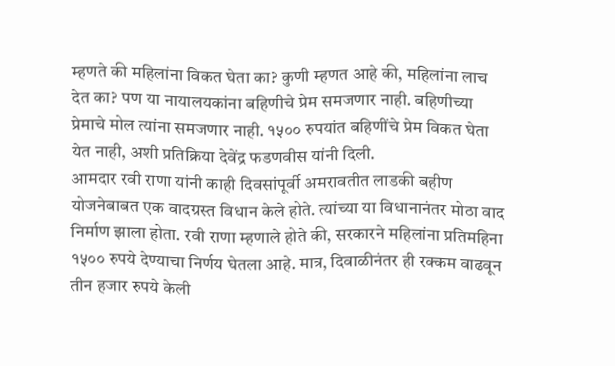म्हणते की महिलांना विकत घेता का? कुणी म्हणत आहे की, महिलांना लाच देत का? पण या नायालयकांना बहिणीचे प्रेम समजणार नाही. बहिणीच्या प्रेमाचे मोल त्यांना समजणार नाही. १५०० रुपयांत बहिणींचे प्रेम विकत घेता येत नाही, अशी प्रतिक्रिया देवेंद्र फडणवीस यांनी दिली.
आमदार रवी राणा यांनी काही दिवसांपूर्वी अमरावतीत लाडकी बहीण योजनेबाबत एक वादग्रस्त विधान केले होते. त्यांच्या या विधानानंतर मोठा वाद निर्माण झाला होता. रवी राणा म्हणाले होते की, सरकारने महिलांना प्रतिमहिना १५०० रुपये देण्याचा निर्णय घेतला आहे. मात्र, दिवाळीनंतर ही रक्कम वाढवून तीन हजार रुपये केली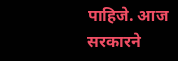पाहिजे. आज सरकारने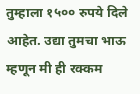तुम्हाला १५०० रुपये दिले आहेत. उद्या तुमचा भाऊ म्हणून मी ही रक्कम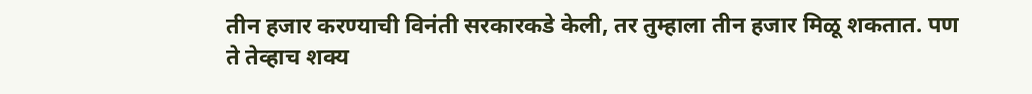तीन हजार करण्याची विनंती सरकारकडे केली, तर तुम्हाला तीन हजार मिळू शकतात. पण ते तेव्हाच शक्य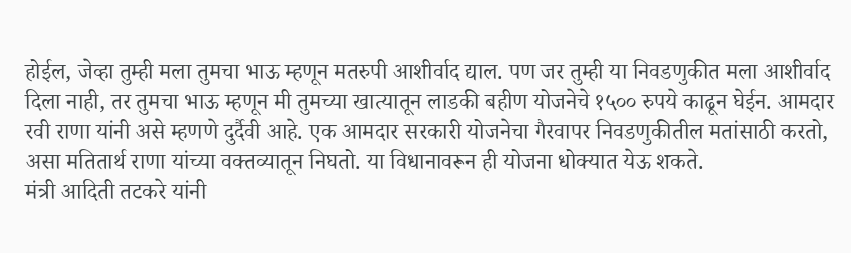होईल, जेव्हा तुम्ही मला तुमचा भाऊ म्हणून मतरुपी आशीर्वाद द्याल. पण जर तुम्ही या निवडणुकीत मला आशीर्वाद दिला नाही, तर तुमचा भाऊ म्हणून मी तुमच्या खात्यातून लाडकी बहीण योजनेचे १५०० रुपये काढून घेईन. आमदार रवी राणा यांनी असे म्हणणे दुर्दैवी आहे. एक आमदार सरकारी योजनेचा गैरवापर निवडणुकीतील मतांसाठी करतो, असा मतितार्थ राणा यांच्या वक्तव्यातून निघतो. या विधानावरून ही योजना धोक्यात येऊ शकते.
मंत्री आदिती तटकरे यांनी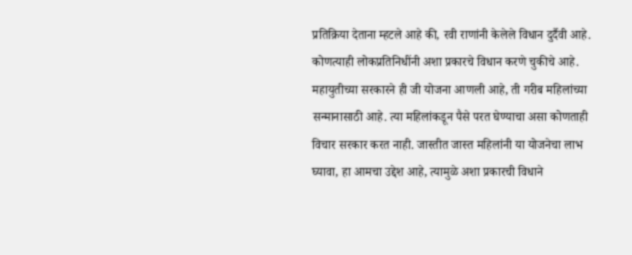प्रतिक्रिया देताना म्हटले आहे की, रवी राणांनी केलेले विधान दुर्दैवी आहे. कोणत्याही लोकप्रतिनिधींनी अशा प्रकारचे विधान करणे चुकीचे आहे. महायुतीच्या सरकारने ही जी योजना आणली आहे, ती गरीब महिलांच्या सन्मानासाठी आहे. त्या महिलांकडून पैसे परत घेण्याचा असा कोणताही विचार सरकार करत नाही. जास्तीत जास्त महिलांनी या योजनेचा लाभ घ्यावा, हा आमचा उद्देश आहे, त्यामुळे अशा प्रकारची विधाने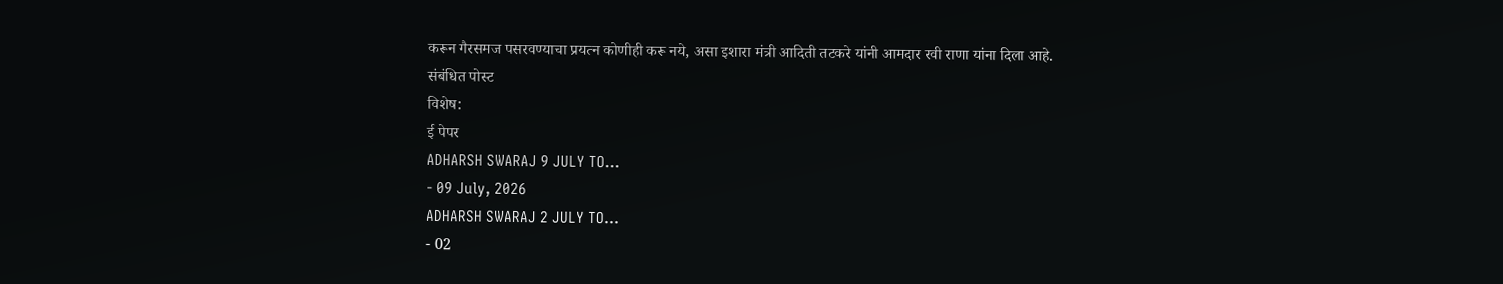करून गैरसमज पसरवण्याचा प्रयत्न कोणीही करू नये, असा इशारा मंत्री आदिती तटकरे यांनी आमदार रवी राणा यांना दिला आहे.
संबंधित पोस्ट
विशेष:
ई पेपर
ADHARSH SWARAJ 9 JULY TO...
- 09 July, 2026
ADHARSH SWARAJ 2 JULY TO...
- 02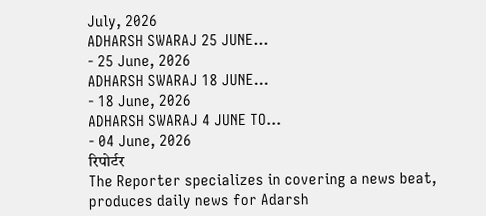July, 2026
ADHARSH SWARAJ 25 JUNE...
- 25 June, 2026
ADHARSH SWARAJ 18 JUNE...
- 18 June, 2026
ADHARSH SWARAJ 4 JUNE TO...
- 04 June, 2026
रिपोर्टर
The Reporter specializes in covering a news beat, produces daily news for Adarsh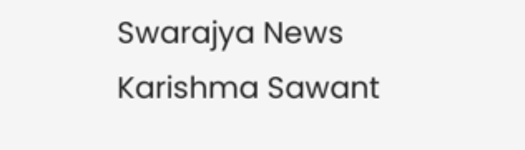Swarajya News
Karishma Sawant